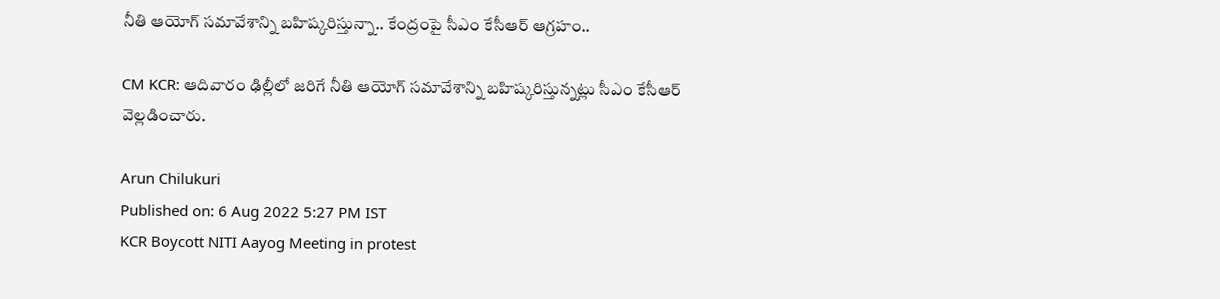నీతి ఆయోగ్ సమావేశాన్ని బహిష్కరిస్తున్నా.. కేంద్రంపై సీఎం కేసీఆర్ ఆగ్రహం..

CM KCR: ఆదివారం ఢిల్లీలో జరిగే నీతి ఆయోగ్‌ సమావేశాన్ని బహిష్కరిస్తున్నట్లు సీఎం కేసీఆర్‌ వెల్లడించారు.

Arun Chilukuri
Published on: 6 Aug 2022 5:27 PM IST
KCR Boycott NITI Aayog Meeting in protest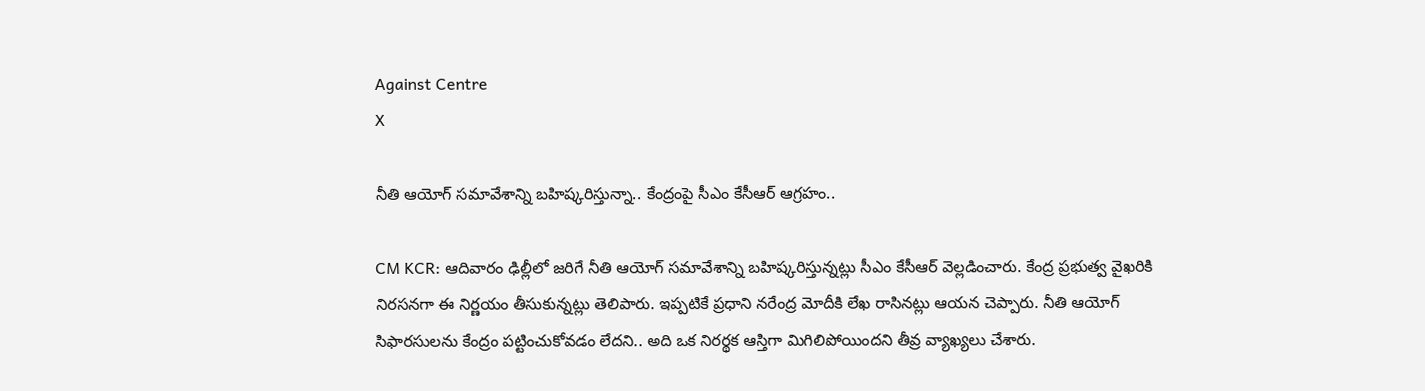Against Centre
X

నీతి ఆయోగ్ సమావేశాన్ని బహిష్కరిస్తున్నా.. కేంద్రంపై సీఎం కేసీఆర్ ఆగ్రహం..

CM KCR: ఆదివారం ఢిల్లీలో జరిగే నీతి ఆయోగ్‌ సమావేశాన్ని బహిష్కరిస్తున్నట్లు సీఎం కేసీఆర్‌ వెల్లడించారు. కేంద్ర ప్రభుత్వ వైఖరికి నిరసనగా ఈ నిర్ణయం తీసుకున్నట్లు తెలిపారు. ఇప్పటికే ప్రధాని నరేంద్ర మోదీకి లేఖ రాసినట్లు ఆయన చెప్పారు. నీతి ఆయోగ్ సిఫారసులను కేంద్రం పట్టించుకోవడం లేదని.. అది ఒక నిరర్థక ఆస్తిగా మిగిలిపోయిందని తీవ్ర వ్యాఖ్యలు చేశారు.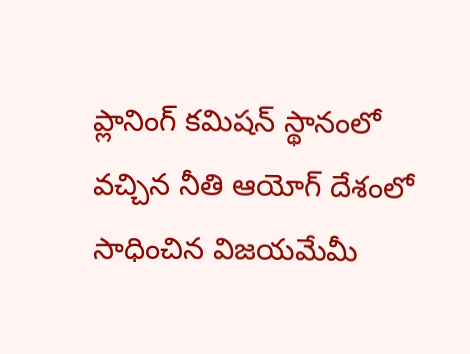ప్లానింగ్ కమిషన్ స్థానంలో వచ్చిన నీతి ఆయోగ్ దేశంలో సాధించిన విజయమేమీ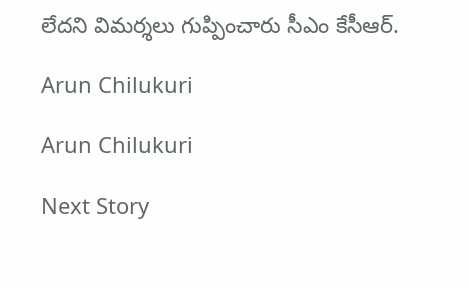లేదని విమర్శలు గుప్పించారు సీఎం కేసీఆర్.

Arun Chilukuri

Arun Chilukuri

Next Story